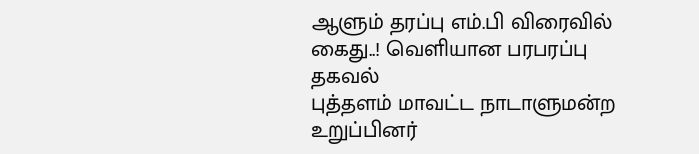ஆளும் தரப்பு எம்.பி விரைவில் கைது..! வெளியான பரபரப்பு தகவல்
புத்தளம் மாவட்ட நாடாளுமன்ற உறுப்பினர்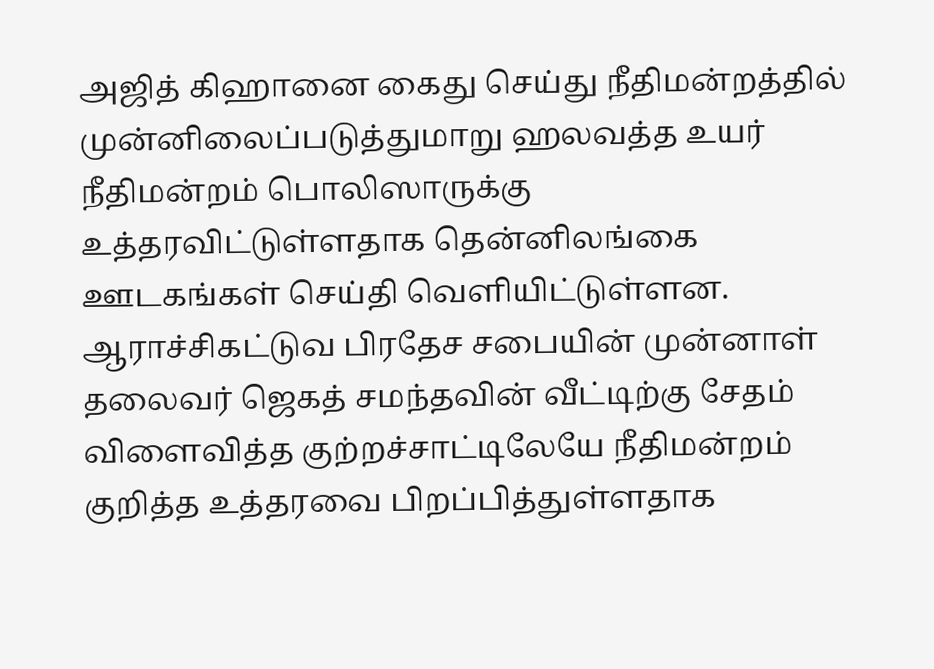அஜித் கிஹானை கைது செய்து நீதிமன்றத்தில் முன்னிலைப்படுத்துமாறு ஹலவத்த உயர் நீதிமன்றம் பொலிஸாருக்கு உத்தரவிட்டுள்ளதாக தென்னிலங்கை ஊடகங்கள் செய்தி வெளியிட்டுள்ளன.
ஆராச்சிகட்டுவ பிரதேச சபையின் முன்னாள் தலைவர் ஜெகத் சமந்தவின் வீட்டிற்கு சேதம் விளைவித்த குற்றச்சாட்டிலேயே நீதிமன்றம் குறித்த உத்தரவை பிறப்பித்துள்ளதாக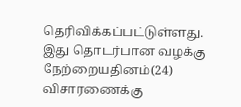தெரிவிக்கப்பட்டுள்ளது.
இது தொடர்பான வழக்கு நேற்றையதினம்(24) விசாரணைக்கு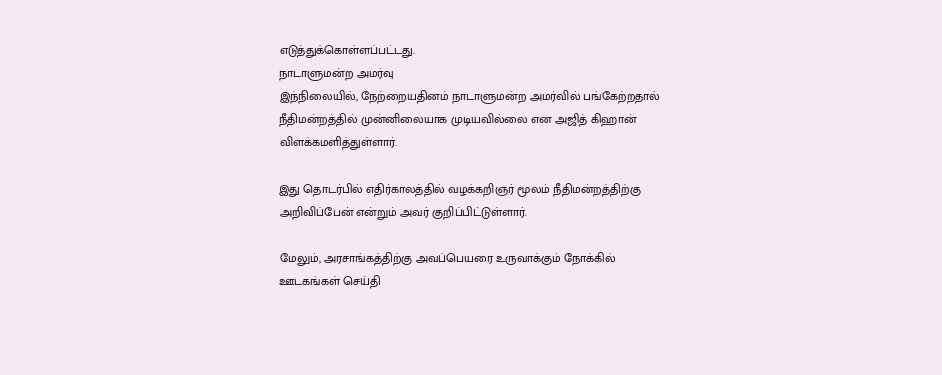எடுத்துக்கொள்ளப்பட்டது.
நாடாளுமன்ற அமர்வு
இந்நிலையில், நேற்றையதினம் நாடாளுமன்ற அமர்வில் பங்கேற்றதால் நீதிமன்றத்தில் முன்னிலையாக முடியவில்லை என அஜித் கிஹான் விளக்கமளித்துள்ளார்.

இது தொடர்பில் எதிர்காலத்தில் வழக்கறிஞர் மூலம் நீதிமன்றத்திற்கு அறிவிப்பேன் என்றும் அவர் குறிப்பிட்டுள்ளார்.

மேலும், அரசாங்கத்திற்கு அவப்பெயரை உருவாக்கும் நோக்கில் ஊடகங்கள் செய்தி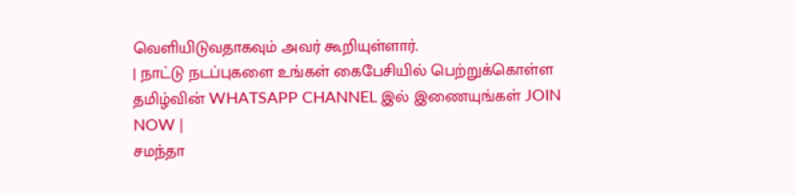வெளியிடுவதாகவும் அவர் கூறியுள்ளார்.
| நாட்டு நடப்புகளை உங்கள் கைபேசியில் பெற்றுக்கொள்ள தமிழ்வின் WHATSAPP CHANNEL இல் இணையுங்கள் JOIN NOW |
சமந்தா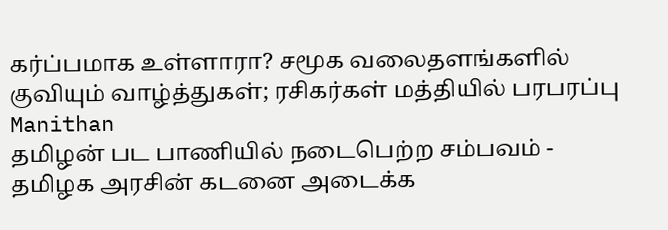கர்ப்பமாக உள்ளாரா? சமூக வலைதளங்களில் குவியும் வாழ்த்துகள்; ரசிகர்கள் மத்தியில் பரபரப்பு Manithan
தமிழன் பட பாணியில் நடைபெற்ற சம்பவம் - தமிழக அரசின் கடனை அடைக்க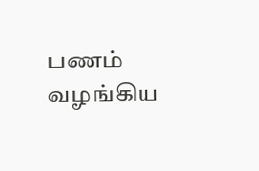பணம் வழங்கிய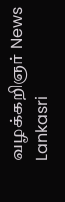வழக்கறிஞர் News Lankasri